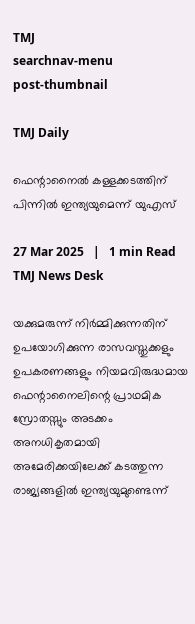TMJ
searchnav-menu
post-thumbnail

TMJ Daily

ഫെന്റാനൈല്‍ കള്ളക്കടത്തിന് പിന്നില്‍ ഇന്ത്യയുമെന്ന് യുഎസ്

27 Mar 2025   |   1 min Read
TMJ News Desk

യക്കുമരുന്ന് നിര്‍മ്മിക്കുന്നതിന് ഉപയോഗിക്കുന്ന രാസവസ്തുക്കളും ഉപകരണങ്ങളും നിയമവിരുദ്ധമായ ഫെന്റാനൈലിന്റെ പ്രാഥമിക സ്രോതസ്സും അടക്കം അനധികൃതമായി അമേരിക്കയിലേക്ക് കടത്തുന്ന രാജ്യങ്ങളില്‍ ഇന്ത്യയുമുണ്ടെന്ന്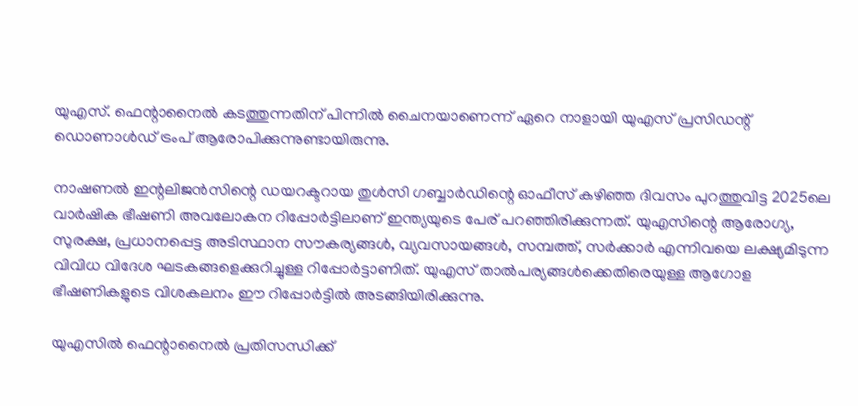യുഎസ്. ഫെന്റാനൈല്‍ കടത്തുന്നതിന് പിന്നില്‍ ചൈനയാണെന്ന് ഏറെ നാളായി യുഎസ് പ്രസിഡന്റ് ഡൊണാള്‍ഡ് ട്രംപ് ആരോപിക്കുന്നുണ്ടായിരുന്നു.

നാഷണല്‍ ഇന്റലിജന്‍സിന്റെ ഡയറക്ടറായ തുള്‍സി ഗബ്ബാര്‍ഡിന്റെ ഓഫീസ് കഴിഞ്ഞ ദിവസം പുറത്തുവിട്ട 2025ലെ വാര്‍ഷിക ഭീഷണി അവലോകന റിപ്പോര്‍ട്ടിലാണ് ഇന്ത്യയുടെ പേര് പറഞ്ഞിരിക്കുന്നത്. യുഎസിന്റെ ആരോഗ്യ, സുരക്ഷ, പ്രധാനപ്പെട്ട അടിസ്ഥാന സൗകര്യങ്ങള്‍, വ്യവസായങ്ങള്‍, സമ്പത്ത്, സര്‍ക്കാര്‍ എന്നിവയെ ലക്ഷ്യമിടുന്ന വിവിധ വിദേശ ഘടകങ്ങളെക്കുറിച്ചുള്ള റിപ്പോര്‍ട്ടാണിത്. യുഎസ് താല്‍പര്യങ്ങള്‍ക്കെതിരെയുള്ള ആഗോള ഭീഷണികളുടെ വിശകലനം ഈ റിപ്പോര്‍ട്ടില്‍ അടങ്ങിയിരിക്കുന്നു.

യുഎസില്‍ ഫെന്റാനൈല്‍ പ്രതിസന്ധിക്ക്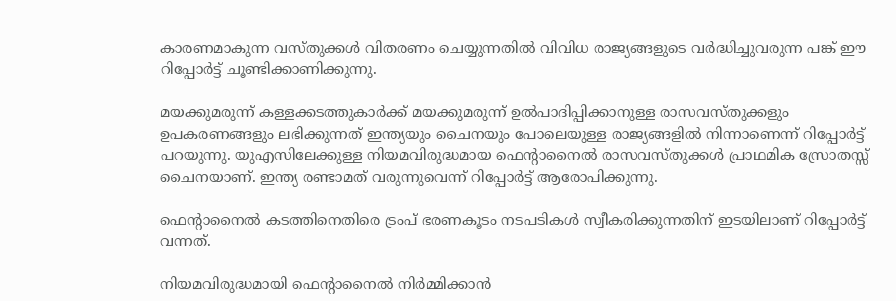കാരണമാകുന്ന വസ്തുക്കള്‍ വിതരണം ചെയ്യുന്നതില്‍ വിവിധ രാജ്യങ്ങളുടെ വര്‍ദ്ധിച്ചുവരുന്ന പങ്ക് ഈ റിപ്പോര്‍ട്ട് ചൂണ്ടിക്കാണിക്കുന്നു.

മയക്കുമരുന്ന് കള്ളക്കടത്തുകാര്‍ക്ക് മയക്കുമരുന്ന് ഉല്‍പാദിപ്പിക്കാനുള്ള രാസവസ്തുക്കളും ഉപകരണങ്ങളും ലഭിക്കുന്നത് ഇന്ത്യയും ചൈനയും പോലെയുള്ള രാജ്യങ്ങളില്‍ നിന്നാണെന്ന് റിപ്പോര്‍ട്ട് പറയുന്നു. യുഎസിലേക്കുള്ള നിയമവിരുദ്ധമായ ഫെന്റാനൈല്‍ രാസവസ്തുക്കള്‍ പ്രാഥമിക സ്രോതസ്സ് ചൈനയാണ്. ഇന്ത്യ രണ്ടാമത് വരുന്നുവെന്ന് റിപ്പോര്‍ട്ട് ആരോപിക്കുന്നു.

ഫെന്റാനൈല്‍ കടത്തിനെതിരെ ട്രംപ് ഭരണകൂടം നടപടികള്‍ സ്വീകരിക്കുന്നതിന് ഇടയിലാണ് റിപ്പോര്‍ട്ട് വന്നത്.

നിയമവിരുദ്ധമായി ഫെന്റാനൈല്‍ നിര്‍മ്മിക്കാന്‍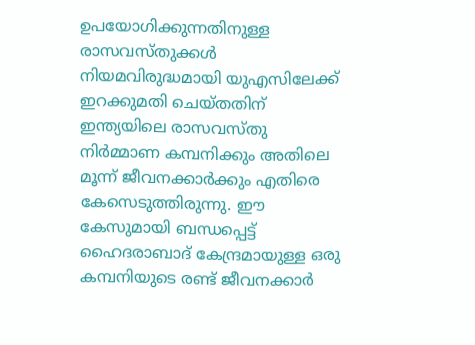ഉപയോഗിക്കുന്നതിനുള്ള രാസവസ്തുക്കള്‍ നിയമവിരുദ്ധമായി യുഎസിലേക്ക് ഇറക്കുമതി ചെയ്തതിന് ഇന്ത്യയിലെ രാസവസ്തു നിര്‍മ്മാണ കമ്പനിക്കും അതിലെ മൂന്ന് ജീവനക്കാര്‍ക്കും എതിരെ കേസെടുത്തിരുന്നു. ഈ കേസുമായി ബന്ധപ്പെട്ട് ഹൈദരാബാദ് കേന്ദ്രമായുള്ള ഒരു കമ്പനിയുടെ രണ്ട് ജീവനക്കാര്‍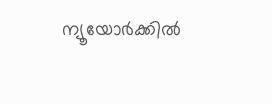ന്യൂയോര്‍ക്കില്‍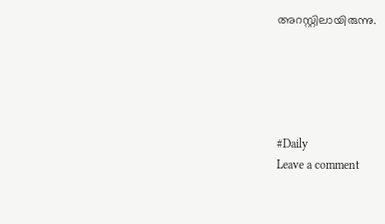അറസ്റ്റിലായിരുന്നു.





#Daily
Leave a comment